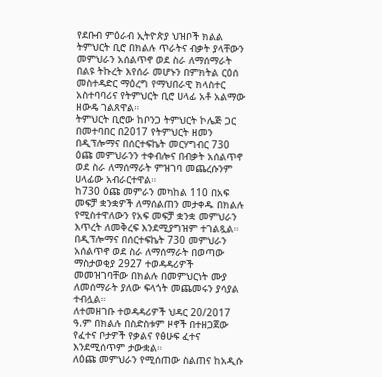የደቡብ ምዕራብ ኢትዮጵያ ህዝቦች ክልል ትምህርት ቢሮ በክልሉ ጥራትና ብቃት ያላቸውን መምህራን አሰልጥኖ ወደ ስራ ለማሰማራት በልዩ ትኩረት እየሰራ መሆኑን በምክትል ርዕሰ መስተዳድር ማዕረግ የማህበራዊ ክላስተር አስተባባሪና የትምህርት ቢሮ ሀላፊ አቶ አልማው ዘውዴ ገልጸዋል።
ትምህርት ቢሮው ከቦንጋ ትምህርት ኮሌጅ ጋር በመተባበር በ2017 የትምህርት ዘመን በዲፕሎማና በሰርተፍኬት መርሃግብር 730 ዕጩ መምህራንን ተቀብሎና በብቃት አሰልጥኖ ወደ ስራ ለማሰማራት ምዝገባ መጨረሱንም ሀላፊው አብራርተዋል።
ከ730 ዕጩ መምራን መካከል 110 በአፍ መፍቻ ቋንቋዎች ለማሰልጠን መታቀዱ በክልሉ የሚስተዋለውን የአፍ መፍቻ ቋንቋ መምህራን እጥረት ለመቅረፍ እንደሚያግዝም ተገልጿል።
በዲፕሎማና በሰርተፍኬት 730 መምህራን አሰልጥኖ ወደ ስራ ለማሰማራት በወጣው ማስታወቂያ 2927 ተወዳዳሪዎች መመዝገባቸው በክልሉ በመምህርነት ሙያ ለመሰማራት ያለው ፍላጎት መጨመሩን ያሳያል ተብሏል።
ለተመዘገቡ ተወዳዳሪዎች ህዳር 20/2017 ዓ.ም በክልሉ በስድስቱም ዞኖች በተዘጋጀው የፈተና ቦታዎች የቃልና የፅሁፍ ፈተና እንደሚሰጥም ታውቋል።
ለዕጩ መምህራን የሚሰጠው ስልጠና ከአዲሱ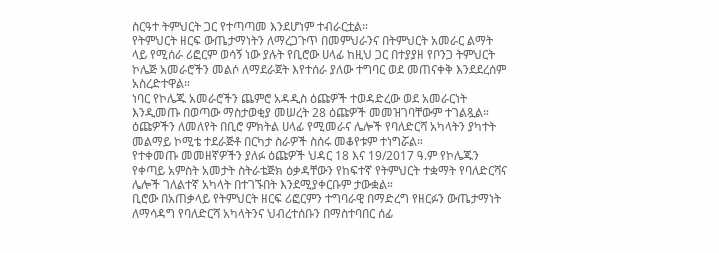ስርዓተ ትምህርት ጋር የተጣጣመ እንደሆነም ተብራርቷል።
የትምህርት ዘርፍ ውጤታማነትን ለማረጋጉጥ በመምህራንና በትምህርት አመራር ልማት ላይ የሚሰራ ሪፎርም ወሳኝ ነው ያሉት የቢሮው ሀላፊ ከዚህ ጋር በተያያዘ የቦንጋ ትምህርት ኮሌጅ አመራሮችን መልሶ ለማደራጀት እየተሰራ ያለው ተግባር ወደ መጠናቀቅ እንደደረሰም አስረድተዋል።
ነባር የኮሌጁ አመራሮችን ጨምሮ አዳዲስ ዕጩዎች ተወዳድረው ወደ አመራርነት እንዲመጡ በወጣው ማስታወቂያ መሠረት 28 ዕጩዎች መመዝገባቸውም ተገልጿል።
ዕጩዎችን ለመለየት በቢሮ ምክትል ሀላፊ የሚመራና ሌሎች የባለድርሻ አካላትን ያካተት መልማይ ኮሚቴ ተደራጅቶ በርካታ ስራዎች ስሰሩ መቆየቱም ተነግሯል።
የተቀመጡ መመዘኛዎችን ያለፉ ዕጩዎች ህዳር 18 እና 19/2017 ዓ.ም የኮሌጁን የቀጣይ አምስት አመታት ስትራቴጅክ ዕቃዳቸውን የከፍተኛ የትምህርት ተቋማት የባለድርሻና ሌሎች ገለልተኛ አካላት በተገኙበት እንደሚያቀርቡም ታውቋል።
ቢሮው በአጠቃላይ የትምህርት ዘርፍ ሪፎርምን ተግባራዊ በማድረግ የዘርፉን ውጤታማነት ለማሳዳግ የባለድርሻ አካላትንና ህብረተሰቡን በማስተባበር ሰፊ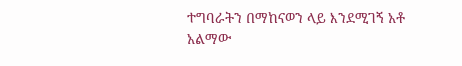ተግባራትን በማከናወን ላይ እንደሚገኝ አቶ አልማው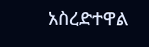አስረድተዋል